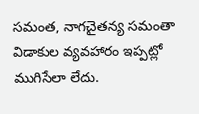సమంత, నాగచైతన్య సమంతా విడాకుల వ్యవహారం ఇప్పట్లో ముగిసేలా లేదు.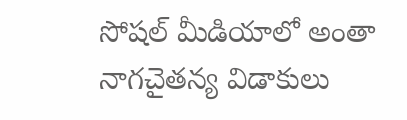సోషల్ మీడియాలో అంతా నాగచైతన్య విడాకులు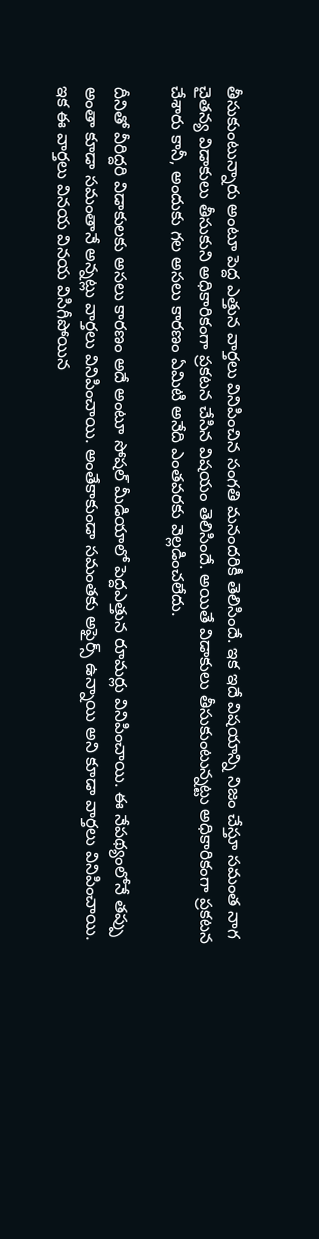తీసుకుంటున్నారు అంటూ పెద్ద ఎత్తున వార్తలు వినిపించిన సంగతి మనందరికీ తెలిసిందే. ఇక ఇదే విషయాన్ని నిజం చేస్తూ సమంత నాగ చైతన్య విడాకులు తీసుకుని అధికారికంగా ప్రకటన చేసిన విషయం తెలిసిందే. అయితే విడాకులు తీసుకుంటున్నట్టు అధికారికంగా ప్రకటన చేశారు కానీ, అందుకు గల అసలు కారణం ఏమిటి అనేది ఎంతవరకు వెల్లడించలేదు.

దీనితో వీరిద్దరి విడాకులకు అసలు కారణం అదే అంటూ సోషల్ మీడియాలో పెద్దఎత్తున రూమర్లు వినిపించాయి. ఈ నేపథ్యంలోనే తప్పు అంతా కూడా సమంతానే అన్నట్లు వార్తలు వినిపించాయి. అంతేకాకుండా సమంతకు అఫైర్స్ ఉన్నాయి అని కూడా వార్తలు వినిపించాయి. ఇక ఈ వార్తలు వినయ వినయ విసిగీపోయిన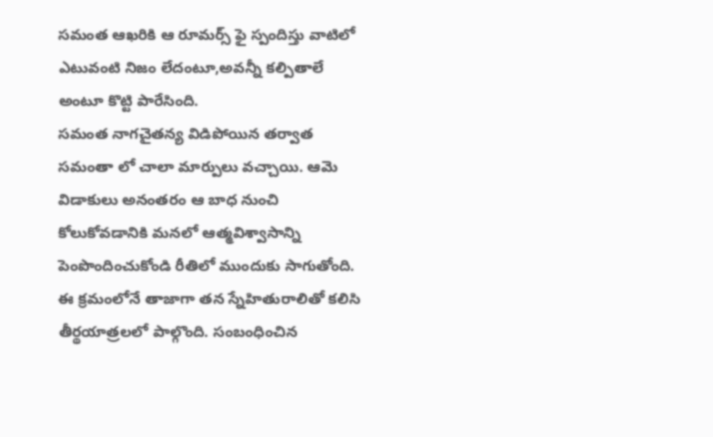సమంత ఆఖరికి ఆ రూమర్స్ ఫై స్పందిస్తు వాటిలో ఎటువంటి నిజం లేదంటూ,అవన్నీ కల్పితాలే అంటూ కొట్టి పారేసింది.
సమంత నాగచైతన్య విడిపోయిన తర్వాత సమంతా లో చాలా మార్పులు వచ్చాయి. ఆమె విడాకులు అనంతరం ఆ బాధ నుంచి కోలుకోవడానికి మనలో ఆత్మవిశ్వాసాన్ని పెంపొందించుకోండి రీతిలో ముందుకు సాగుతోంది. ఈ క్రమంలోనే తాజాగా తన స్నేహితురాలితో కలిసి తీర్థయాత్రలలో పాల్గొంది. సంబంధించిన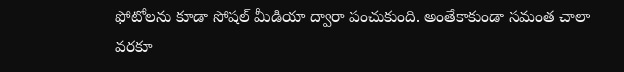ఫోటోలను కూడా సోషల్ మీడియా ద్వారా పంచుకుంది. అంతేకాకుండా సమంత చాలా వరకూ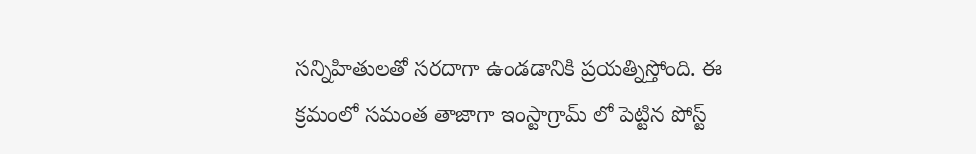సన్నిహితులతో సరదాగా ఉండడానికి ప్రయత్నిస్తోంది. ఈ క్రమంలో సమంత తాజాగా ఇంస్టాగ్రామ్ లో పెట్టిన పోస్ట్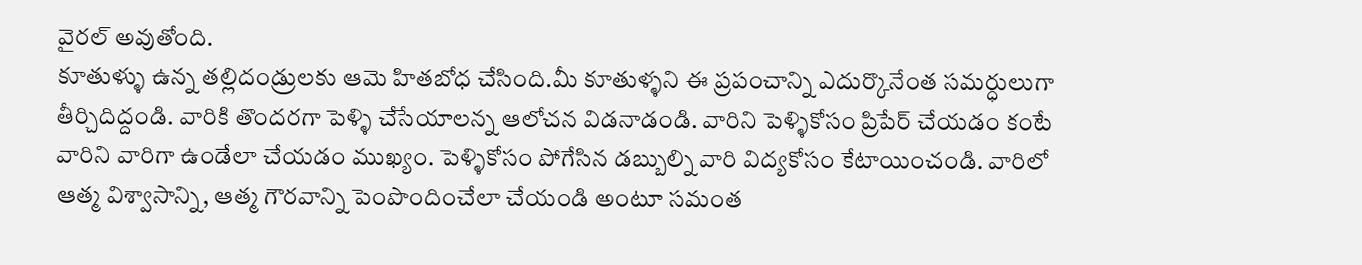వైరల్ అవుతోంది.
కూతుళ్ళు ఉన్న తల్లిదండ్రులకు ఆమె హితబోధ చేసింది.మీ కూతుళ్ళని ఈ ప్రపంచాన్ని ఎదుర్కొనేంత సమర్ధులుగా తీర్చిదిద్దండి. వారికి తొందరగా పెళ్ళి చేసేయాలన్న ఆలోచన విడనాడండి. వారిని పెళ్ళికోసం ప్రిపేర్ చేయడం కంటే వారిని వారిగా ఉండేలా చేయడం ముఖ్యం. పెళ్ళికోసం పోగేసిన డబ్బుల్ని వారి విద్యకోసం కేటాయించండి. వారిలో ఆత్మ విశ్వాసాన్ని, ఆత్మ గౌరవాన్ని పెంపొందించేలా చేయండి అంటూ సమంత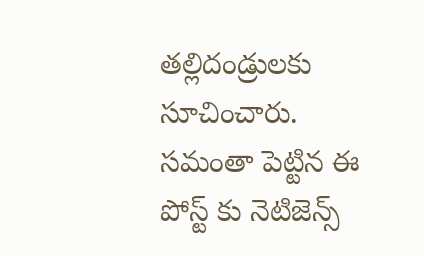తల్లిదండ్రులకు సూచించారు. సమంతా పెట్టిన ఈ పోస్ట్ కు నెటిజెన్స్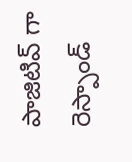పాజిటివ్ గా రెస్పాండ్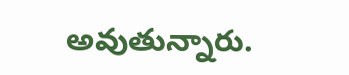అవుతున్నారు.